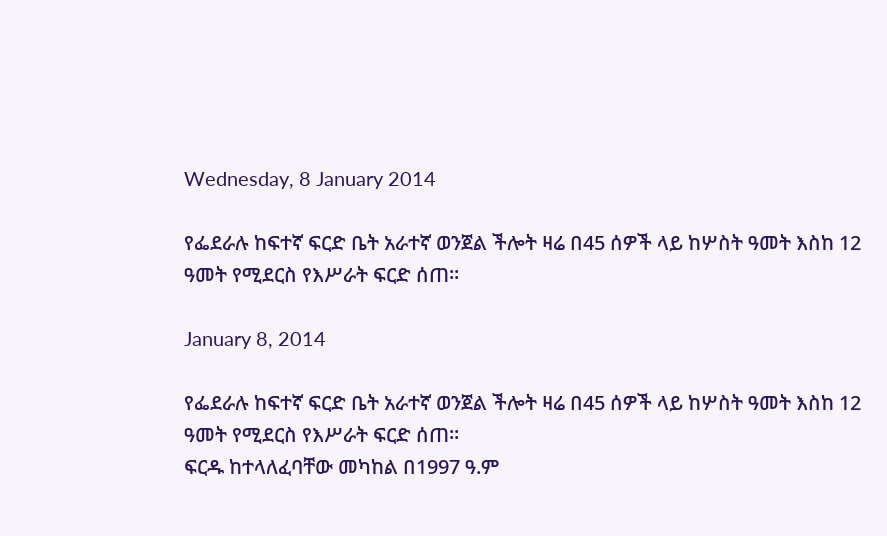Wednesday, 8 January 2014

የፌደራሉ ከፍተኛ ፍርድ ቤት አራተኛ ወንጀል ችሎት ዛሬ በ45 ሰዎች ላይ ከሦስት ዓመት እስከ 12 ዓመት የሚደርስ የእሥራት ፍርድ ሰጠ፡፡

January 8, 2014

የፌደራሉ ከፍተኛ ፍርድ ቤት አራተኛ ወንጀል ችሎት ዛሬ በ45 ሰዎች ላይ ከሦስት ዓመት እስከ 12 ዓመት የሚደርስ የእሥራት ፍርድ ሰጠ፡፡
ፍርዱ ከተላለፈባቸው መካከል በ1997 ዓ.ም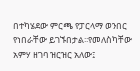በተካሄደው ምርጫ የፓርላማ ወንበር የነበራቸው ይገኙበታል፡፡የመለስካቸው አምሃ ዘገባ ዝርዝር አለው፤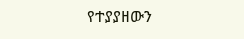የተያያዘውን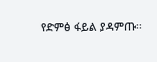የድምፅ ፋይል ያዳምጡ፡፡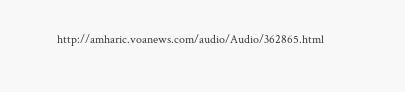http://amharic.voanews.com/audio/Audio/362865.html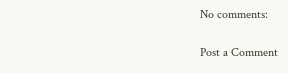No comments:

Post a Comment